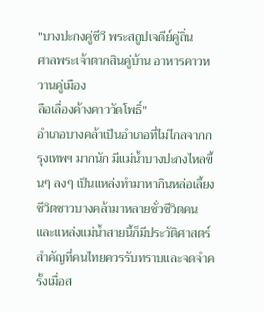"บางปะกงคู่ชีวี พระสถูปเจดีย์คู่ถิ่น
ศาลพระเจ้าตากสินคู่บ้าน อาหารคาวหวานคู่เมือง
ลือเลื่องค้างคาววัดโพธิ์"
อำเภอบางคล้าเป็นอำเภอที่ไม่ไกลจากกรุงเทพฯ มากนัก มีแม่น้ำบางปะกงไหลขึ้นๆ ลงๆ เป็นแหล่งทำมาหากินหล่อเลี้ยงชีวิตชาวบางคล้ามาหลายชั่วชีวิตคนและแหล่งแม่น้ำสายนี้ก็มีประวัติศาสตร์สำคัญที่คนไทยควรรับทราบและจดจำครั้งเมื่อส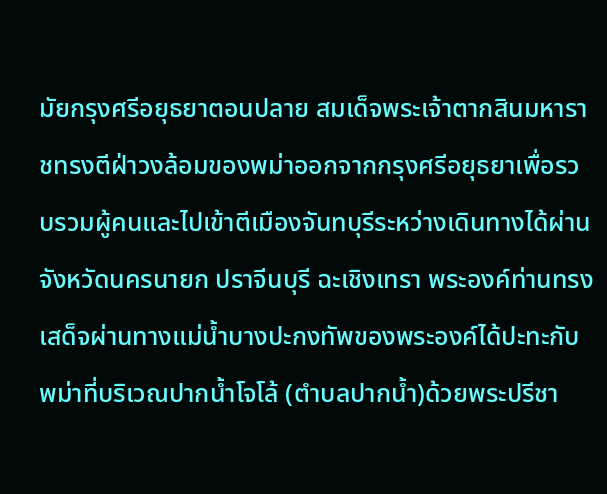มัยกรุงศรีอยุธยาตอนปลาย สมเด็จพระเจ้าตากสินมหาราชทรงตีฝ่าวงล้อมของพม่าออกจากกรุงศรีอยุธยาเพื่อรวบรวมผู้คนและไปเข้าตีเมืองจันทบุรีระหว่างเดินทางได้ผ่านจังหวัดนครนายก ปราจีนบุรี ฉะเชิงเทรา พระองค์ท่านทรงเสด็จผ่านทางแม่น้ำบางปะกงทัพของพระองค์ได้ปะทะกับพม่าที่บริเวณปากน้ำโจโล้ (ตำบลปากน้ำ)ด้วยพระปรีชา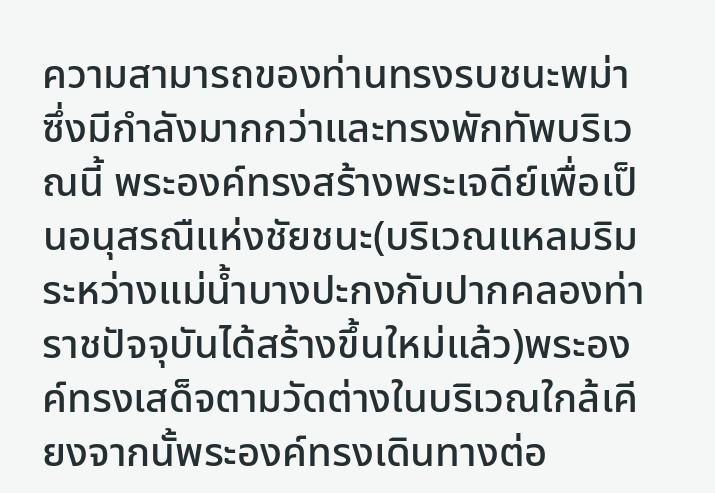ความสามารถของท่านทรงรบชนะพม่าซึ่งมีกำลังมากกว่าและทรงพักทัพบริเวณนี้ พระองค์ทรงสร้างพระเจดีย์เพื่อเป็นอนุสรณืแห่งชัยชนะ(บริเวณแหลมริมระหว่างแม่น้ำบางปะกงกับปากคลองท่าราชปัจจุบันได้สร้างขึ้นใหม่แล้ว)พระองค์ทรงเสด็จตามวัดต่างในบริเวณใกล้เคียงจากนั้พระองค์ทรงเดินทางต่อ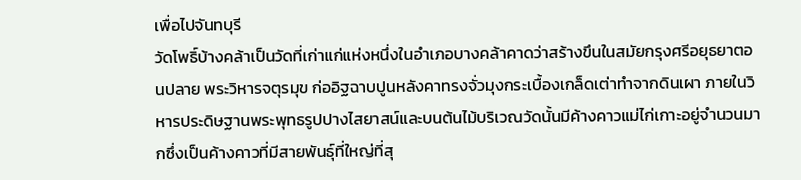เพื่อไปจันทบุรี
วัดโพธิ์บ้างคล้าเป็นวัดที่เก่าแก่แห่งหนึ่งในอำเภอบางคล้าคาดว่าสร้างขึนในสมัยกรุงศรีอยุธยาตอนปลาย พระวิหารจตุรมุข ก่ออิฐฉาบปูนหลังคาทรงจั่วมุงกระเบื้องเกล็ดเต่าทำจากดินเผา ภายในวิหารประดิษฐานพระพุทธรูปปางไสยาสน์และบนต้นไม้บริเวณวัดนั้นมีค้างคาวแม่ไก่เกาะอยู่จำนวนมากซึ่งเป็นค้างคาวที่มีสายพันธุ์ที่ใหญ่ที่สุ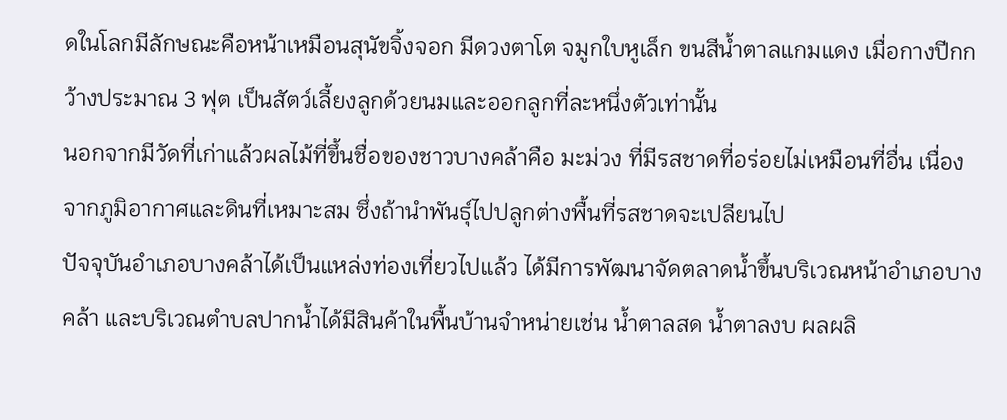ดในโลกมีลักษณะคือหน้าเหมือนสุนัขจิ้งจอก มีดวงตาโต จมูกใบหูเล็ก ขนสีน้ำตาลแกมแดง เมื่อกางปีกกว้างประมาณ 3 ฟุต เป็นสัตว์เลี้ยงลูกด้วยนมและออกลูกที่ละหนึ่งตัวเท่านั้น
นอกจากมีวัดที่เก่าแล้วผลไม้ที่ขึ้นชื่อของชาวบางคล้าคือ มะม่วง ที่มีรสชาดที่อร่อยไม่เหมือนที่อื่น เนื่องจากภูมิอากาศและดินที่เหมาะสม ซึ่งถ้านำพันธุ์ไปปลูกต่างพื้นที่รสชาดจะเปลียนไป
ปัจจุบันอำเภอบางคล้าได้เป็นแหล่งท่องเที่ยวไปแล้ว ได้มีการพัฒนาจัดตลาดน้ำขึ้นบริเวณหน้าอำเภอบางคล้า และบริเวณตำบลปากน้ำได้มีสินค้าในพื้นบ้านจำหน่ายเช่น น้ำตาลสด น้ำตาลงบ ผลผลิ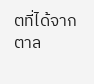ตที่ได้จากตาล